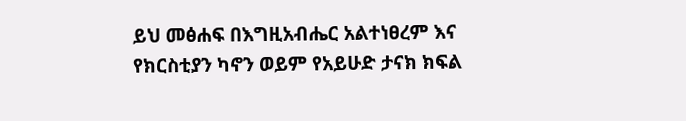ይህ መፅሐፍ በእግዚአብሔር አልተነፀረም እና የክርስቲያን ካኖን ወይም የአይሁድ ታናክ ክፍል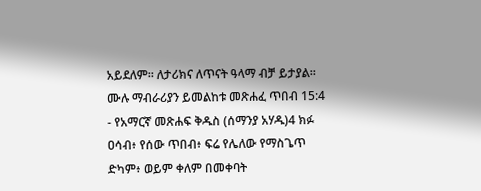አይደለም። ለታሪክና ለጥናት ዓላማ ብቻ ይታያል። ሙሉ ማብራሪያን ይመልከቱ መጽሐፈ ጥበብ 15:4 - የአማርኛ መጽሐፍ ቅዱስ (ሰማንያ አሃዱ)4 ክፉ ዐሳብ፥ የሰው ጥበብ፥ ፍሬ የሌለው የማስጌጥ ድካም፥ ወይም ቀለም በመቀባት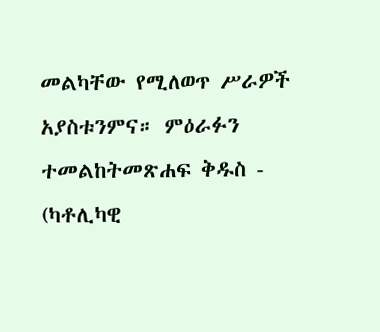መልካቸው የሚለወጥ ሥራዎች አያስቱንምና። ምዕራፉን ተመልከትመጽሐፍ ቅዱስ - (ካቶሊካዊ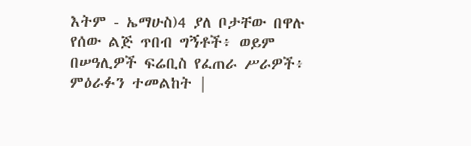እትም - ኤማሁስ)4 ያለ ቦታቸው በዋሉ የሰው ልጅ ጥበብ ግኝቶች፥ ወይም በሠዓሊዎች ፍሬቢስ የፈጠራ ሥራዎች፥ ምዕራፉን ተመልከት |